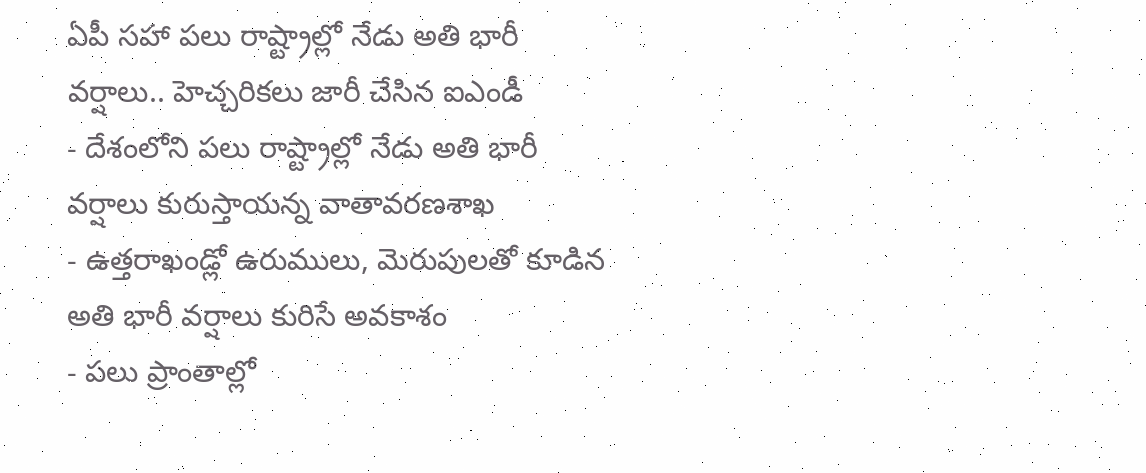ఏపీ సహా పలు రాష్ట్రాల్లో నేడు అతి భారీ వర్షాలు.. హెచ్చరికలు జారీ చేసిన ఐఎండీ
- దేశంలోని పలు రాష్ట్రాల్లో నేడు అతి భారీ వర్షాలు కురుస్తాయన్న వాతావరణశాఖ
- ఉత్తరాఖండ్లో ఉరుములు, మెరుపులతో కూడిన అతి భారీ వర్షాలు కురిసే అవకాశం
- పలు ప్రాంతాల్లో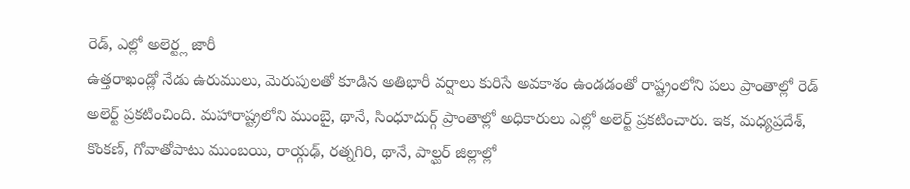రెడ్, ఎల్లో అలెర్ట్ల జారీ
ఉత్తరాఖండ్లో నేడు ఉరుములు, మెరుపులతో కూడిన అతిభారీ వర్షాలు కురిసే అవకాశం ఉండడంతో రాష్ట్రంలోని పలు ప్రాంతాల్లో రెడ్ అలెర్ట్ ప్రకటించింది. మహారాష్ట్రలోని ముంబై, థానే, సింధూదుర్గ్ ప్రాంతాల్లో అధికారులు ఎల్లో అలెర్ట్ ప్రకటించారు. ఇక, మధ్యప్రదేశ్, కొంకణ్, గోవాతోపాటు ముంబయి, రాయ్గఢ్, రత్నగిరి, థానే, పాల్ఘర్ జిల్లాల్లో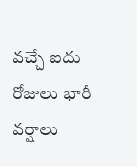వచ్చే ఐదు రోజులు భారీ వర్షాలు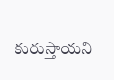కురుస్తాయని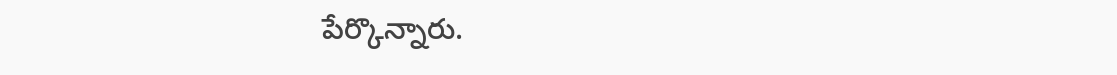పేర్కొన్నారు.